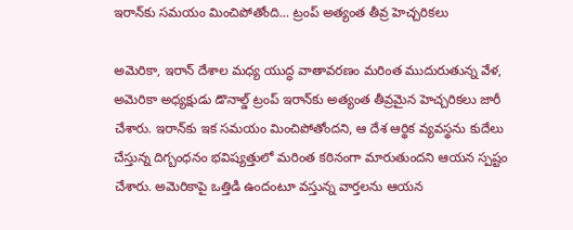ఇరాన్‌కు సమయం మించిపోతోంది… ట్రంప్ అత్యంత తీవ్ర హెచ్చరికలు

అమెరికా, ఇరాన్ దేశాల మధ్య యుద్ధ వాతావరణం మరింత ముదురుతున్న వేళ, అమెరికా అధ్యక్షుడు డొనాల్డ్ ట్రంప్ ఇరాన్‌కు అత్యంత తీవ్రమైన హెచ్చరికలు జారీ చేశారు. ఇరాన్‌కు ఇక సమయం మించిపోతోందని, ఆ దేశ ఆర్థిక వ్యవస్థను కుదేలు చేస్తున్న దిగ్బంధనం భవిష్యత్తులో మరింత కఠినంగా మారుతుందని ఆయన స్పష్టం చేశారు. అమెరికాపై ఒత్తిడి ఉందంటూ వస్తున్న వార్తలను ఆయన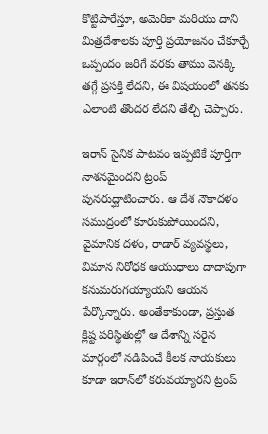కొట్టిపారేస్తూ, అమెరికా మరియు దాని మిత్రదేశాలకు పూర్తి ప్రయోజనం చేకూర్చే ఒప్పందం జరిగే వరకు తాము వెనక్కి తగ్గే ప్రసక్తి లేదని, ఈ విషయంలో తనకు ఎలాంటి తొందర లేదని తేల్చి చెప్పారు.

ఇరాన్ సైనిక పాటవం ఇప్పటికే పూర్తిగా నాశనమైందని ట్రంప్ పునరుద్ఘాటించారు. ఆ దేశ నౌకాదళం సముద్రంలో కూరుకుపోయిందని, వైమానిక దళం, రాడార్ వ్యవస్థలు, విమాన నిరోధక ఆయుధాలు దాదాపుగా కనుమరుగయ్యాయని ఆయన పేర్కొన్నారు. అంతేకాకుండా, ప్రస్తుత క్లిష్ట పరిస్థితుల్లో ఆ దేశాన్ని సరైన మార్గంలో నడిపించే కీలక నాయకులు కూడా ఇరాన్‌లో కరువయ్యారని ట్రంప్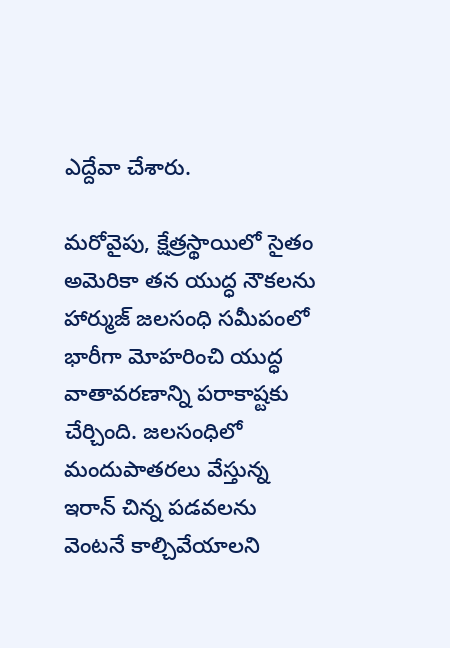ఎద్దేవా చేశారు.

మరోవైపు, క్షేత్రస్థాయిలో సైతం అమెరికా తన యుద్ధ నౌకలను హార్ముజ్ జలసంధి సమీపంలో భారీగా మోహరించి యుద్ధ వాతావరణాన్ని పరాకాష్టకు చేర్చింది. జలసంధిలో మందుపాతరలు వేస్తున్న ఇరాన్ చిన్న పడవలను వెంటనే కాల్చివేయాలని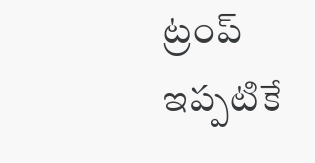ట్రంప్ ఇప్పటికే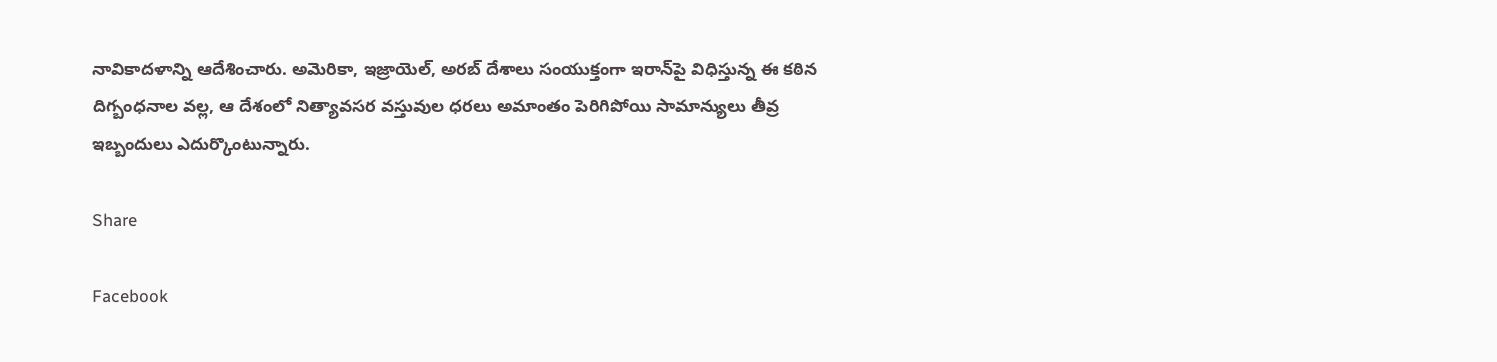నావికాదళాన్ని ఆదేశించారు. అమెరికా, ఇజ్రాయెల్, అరబ్ దేశాలు సంయుక్తంగా ఇరాన్‌పై విధిస్తున్న ఈ కఠిన దిగ్బంధనాల వల్ల, ఆ దేశంలో నిత్యావసర వస్తువుల ధరలు అమాంతం పెరిగిపోయి సామాన్యులు తీవ్ర ఇబ్బందులు ఎదుర్కొంటున్నారు.

Share

Facebook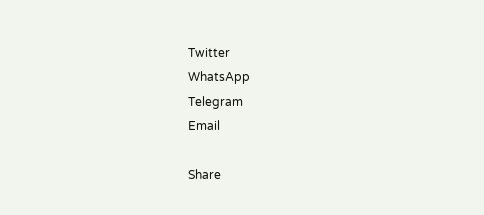Twitter
WhatsApp
Telegram
Email

Share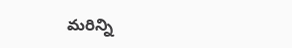మరిన్ని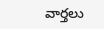వార్తలు